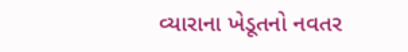વ્યારાના ખેડૂતનો નવતર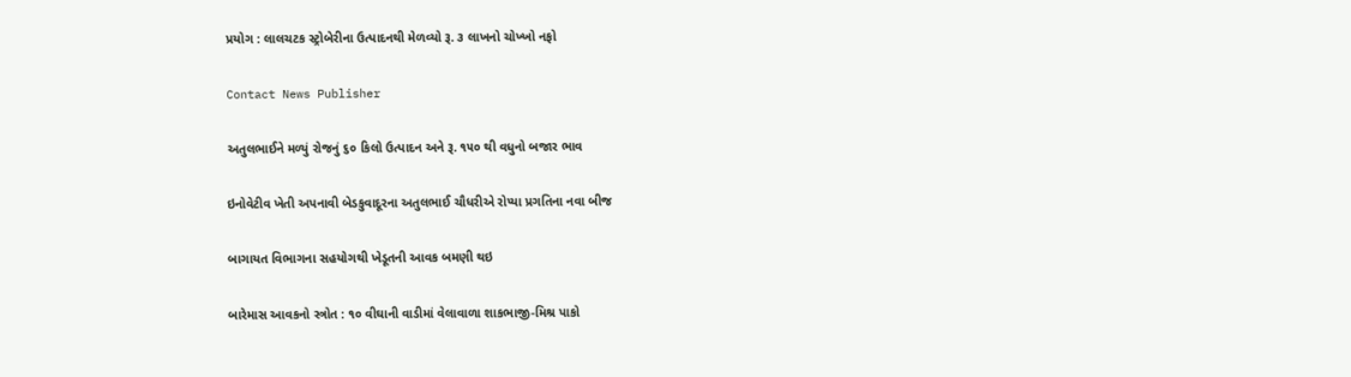પ્રયોગ : લાલચટક સ્ટ્રોબેરીના ઉત્પાદનથી મેળવ્યો રૂ. ૩ લાખનો ચોખ્ખો નફો

Contact News Publisher

અતુલભાઈને મળ્યું રોજનું ૬૦ કિલો ઉત્પાદન અને રૂ. ૧૫૦ થી વધુનો બજાર ભાવ

ઇનોવેટીવ ખેતી અપનાવી બેડકુવાદૂરના અતુલભાઈ ચૌધરીએ રોપ્યા પ્રગતિના નવા બીજ

બાગાયત વિભાગના સહયોગથી ખેડૂતની આવક બમણી થઇ

બારેમાસ આવકનો સ્ત્રોત : ૧૦ વીઘાની વાડીમાં વેલાવાળા શાકભાજી-મિશ્ર પાકો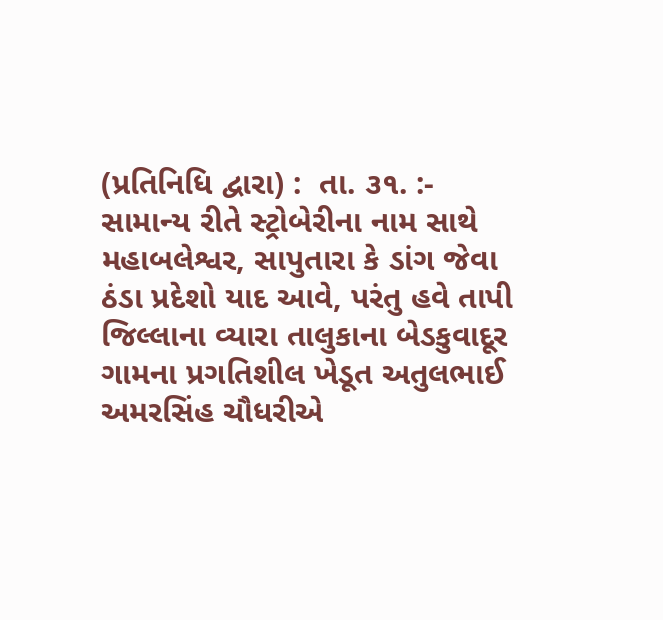(પ્રતિનિધિ દ્વારા) :  તા. ૩૧. :- સામાન્ય રીતે સ્ટ્રોબેરીના નામ સાથે મહાબલેશ્વર, સાપુતારા કે ડાંગ જેવા ઠંડા પ્રદેશો યાદ આવે, પરંતુ હવે તાપી જિલ્લાના વ્યારા તાલુકાના બેડકુવાદૂર ગામના પ્રગતિશીલ ખેડૂત અતુલભાઈ અમરસિંહ ચૌધરીએ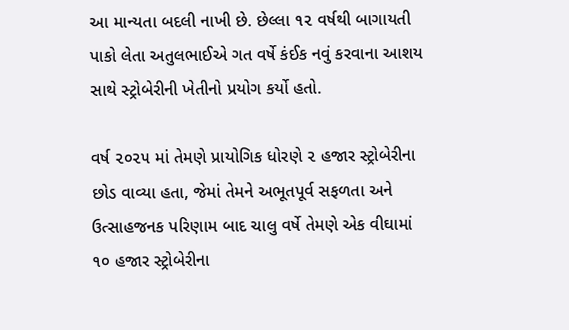આ માન્યતા બદલી નાખી છે. છેલ્લા ૧૨ વર્ષથી બાગાયતી પાકો લેતા અતુલભાઈએ ગત વર્ષે કંઈક નવું કરવાના આશય સાથે સ્ટ્રોબેરીની ખેતીનો પ્રયોગ કર્યો હતો.

વર્ષ ૨૦૨૫ માં તેમણે પ્રાયોગિક ધોરણે ૨ હજાર સ્ટ્રોબેરીના છોડ વાવ્યા હતા, જેમાં તેમને અભૂતપૂર્વ સફળતા અને ઉત્સાહજનક પરિણામ બાદ ચાલુ વર્ષે તેમણે એક વીઘામાં ૧૦ હજાર સ્ટ્રોબેરીના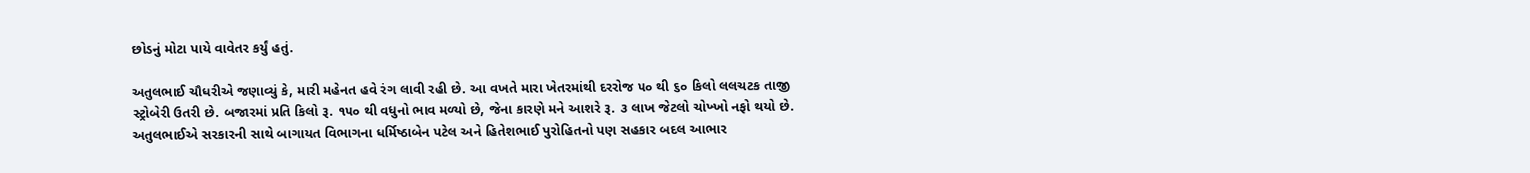છોડનું મોટા પાયે વાવેતર કર્યું હતું.

અતુલભાઈ ચૌધરીએ જણાવ્યું કે, મારી મહેનત હવે રંગ લાવી રહી છે. આ વખતે મારા ખેતરમાંથી દરરોજ ૫૦ થી ૬૦ કિલો લલચટક તાજી સ્ટ્રોબેરી ઉતરી છે. બજારમાં પ્રતિ કિલો રૂ. ૧૫૦ થી વધુનો ભાવ મળ્યો છે, જેના કારણે મને આશરે રૂ. ૩ લાખ જેટલો ચોખ્ખો નફો થયો છે. અતુલભાઈએ સરકારની સાથે બાગાયત વિભાગના ધર્મિષ્ઠાબેન પટેલ અને હિતેશભાઈ પુરોહિતનો પણ સહકાર બદલ આભાર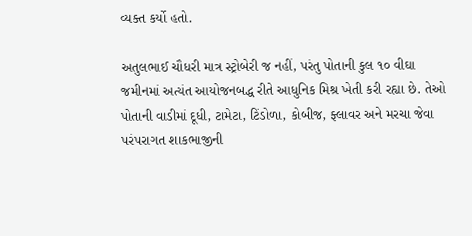વ્યક્ત કર્યો હતો.

અતુલભાઈ ચૌધરી માત્ર સ્ટ્રોબેરી જ નહીં, પરંતુ પોતાની કુલ ૧૦ વીઘા જમીનમાં અત્યંત આયોજનબદ્ધ રીતે આધુનિક મિશ્ર ખેતી કરી રહ્યા છે. તેઓ પોતાની વાડીમાં દૂધી, ટામેટા, ટિંડોળા, કોબીજ, ફ્લાવર અને મરચા જેવા પરંપરાગત શાકભાજીની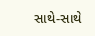સાથે-સાથે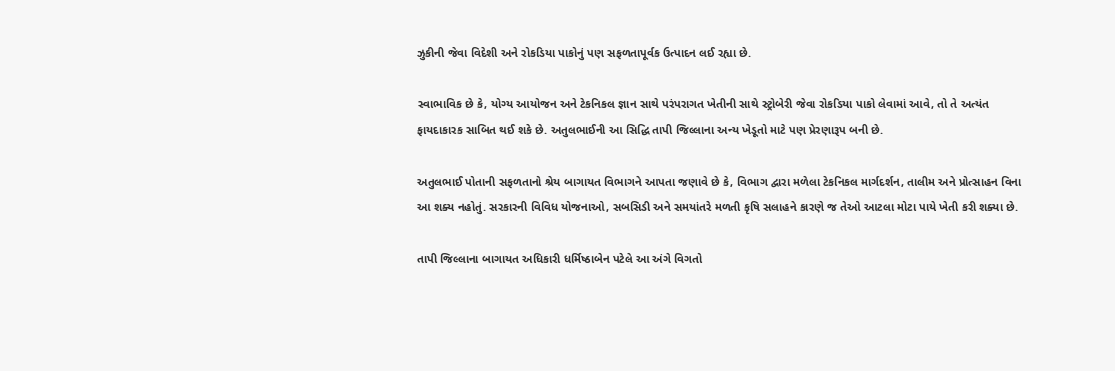ઝુકીની જેવા વિદેશી અને રોકડિયા પાકોનું પણ સફળતાપૂર્વક ઉત્પાદન લઈ રહ્યા છે.

સ્વાભાવિક છે કે, યોગ્ય આયોજન અને ટેકનિકલ જ્ઞાન સાથે પરંપરાગત ખેતીની સાથે સ્ટ્રોબેરી જેવા રોકડિયા પાકો લેવામાં આવે, તો તે અત્યંત ફાયદાકારક સાબિત થઈ શકે છે. અતુલભાઈની આ સિદ્ધિ તાપી જિલ્લાના અન્ય ખેડૂતો માટે પણ પ્રેરણારૂપ બની છે.

અતુલભાઈ પોતાની સફળતાનો શ્રેય બાગાયત વિભાગને આપતા જણાવે છે કે, વિભાગ દ્વારા મળેલા ટેકનિકલ માર્ગદર્શન, તાલીમ અને પ્રોત્સાહન વિના આ શક્ય નહોતું. સરકારની વિવિધ યોજનાઓ, સબસિડી અને સમયાંતરે મળતી કૃષિ સલાહને કારણે જ તેઓ આટલા મોટા પાયે ખેતી કરી શક્યા છે.

તાપી જિલ્લાના બાગાયત અધિકારી ધર્મિષ્ઠાબેન પટેલે આ અંગે વિગતો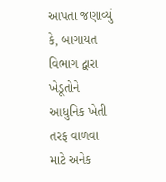આપતા જણાવ્યું કે, બાગાયત વિભાગ દ્વારા ખેડૂતોને આધુનિક ખેતી તરફ વાળવા માટે અનેક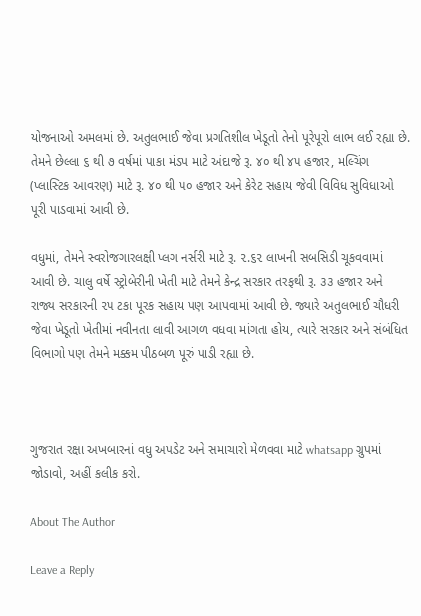યોજનાઓ અમલમાં છે. અતુલભાઈ જેવા પ્રગતિશીલ ખેડૂતો તેનો પૂરેપૂરો લાભ લઈ રહ્યા છે. તેમને છેલ્લા ૬ થી ૭ વર્ષમાં પાકા મંડપ માટે અંદાજે રૂ. ૪૦ થી ૪૫ હજાર, મલ્ચિંગ (પ્લાસ્ટિક આવરણ) માટે રૂ. ૪૦ થી ૫૦ હજાર અને કેરેટ સહાય જેવી વિવિધ સુવિધાઓ પૂરી પાડવામાં આવી છે.

વધુમાં, તેમને સ્વરોજગારલક્ષી પ્લગ નર્સરી માટે રૂ. ૨.૬૨ લાખની સબસિડી ચૂકવવામાં આવી છે. ચાલુ વર્ષે સ્ટ્રોબેરીની ખેતી માટે તેમને કેન્દ્ર સરકાર તરફથી રૂ. ૩૩ હજાર અને રાજ્ય સરકારની ૨૫ ટકા પૂરક સહાય પણ આપવામાં આવી છે. જ્યારે અતુલભાઈ ચૌધરી જેવા ખેડૂતો ખેતીમાં નવીનતા લાવી આગળ વધવા માંગતા હોય, ત્યારે સરકાર અને સંબંધિત વિભાગો પણ તેમને મક્કમ પીઠબળ પૂરું પાડી રહ્યા છે.



ગુજરાત રક્ષા અખબારનાં વધુ અપડેટ અને સમાચારો મેળવવા માટે whatsapp ગ્રુપમાં જોડાવો, અહીં કલીક કરો.

About The Author

Leave a Reply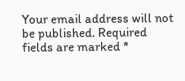Your email address will not be published. Required fields are marked *